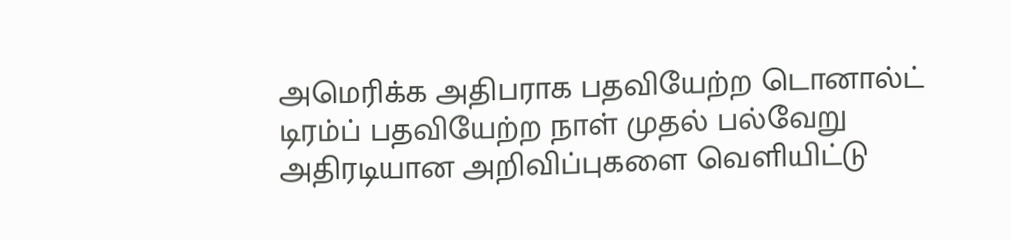அமெரிக்க அதிபராக பதவியேற்ற டொனால்ட் டிரம்ப் பதவியேற்ற நாள் முதல் பல்வேறு அதிரடியான அறிவிப்புகளை வெளியிட்டு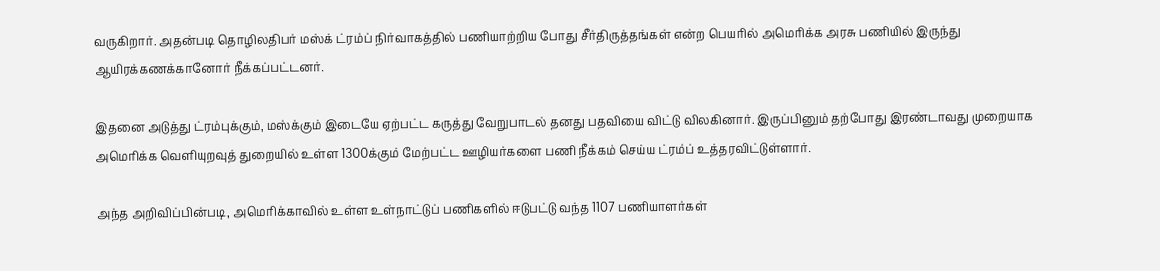வருகிறார். அதன்படி தொழிலதிபர் மஸ்க் ட்ரம்ப் நிர்வாகத்தில் பணியாற்றிய போது சீர்திருத்தங்கள் என்ற பெயரில் அமெரிக்க அரசு பணியில் இருந்து ஆயிரக்கணக்கானோர் நீக்கப்பட்டனர்.

இதனை அடுத்து ட்ரம்புக்கும், மஸ்க்கும் இடையே ஏற்பட்ட கருத்து வேறுபாடல் தனது பதவியை விட்டு விலகினார். இருப்பினும் தற்போது இரண்டாவது முறையாக அமெரிக்க வெளியுறவுத் துறையில் உள்ள 1300க்கும் மேற்பட்ட ஊழியர்களை பணி நீக்கம் செய்ய ட்ரம்ப் உத்தரவிட்டுள்ளார்.

அந்த அறிவிப்பின்படி, அமெரிக்காவில் உள்ள உள்நாட்டுப் பணிகளில் ஈடுபட்டு வந்த 1107 பணியாளர்கள்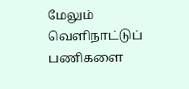மேலும் வெளிநாட்டுப் பணிகளை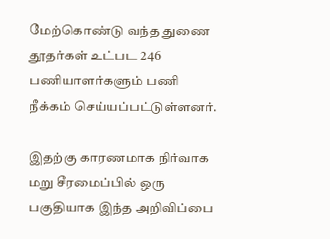மேற்கொண்டு வந்த துணை தூதர்கள் உட்பட 246 பணியாளர்களும் பணி நீக்கம் செய்யப்பட்டுள்ளனர்.

இதற்கு காரணமாக நிர்வாக மறு சீரமைப்பில் ஒரு பகுதியாக இந்த அறிவிப்பை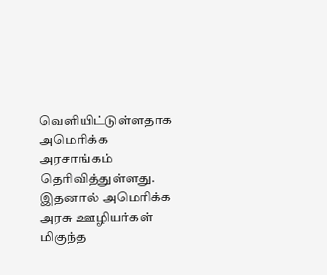வெளியிட்டுள்ளதாக அமெரிக்க அரசாங்கம் தெரிவித்துள்ளது. இதனால் அமெரிக்க அரசு ஊழியர்கள் மிகுந்த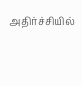அதிர்ச்சியில்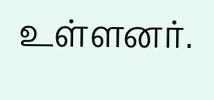உள்ளனர்.